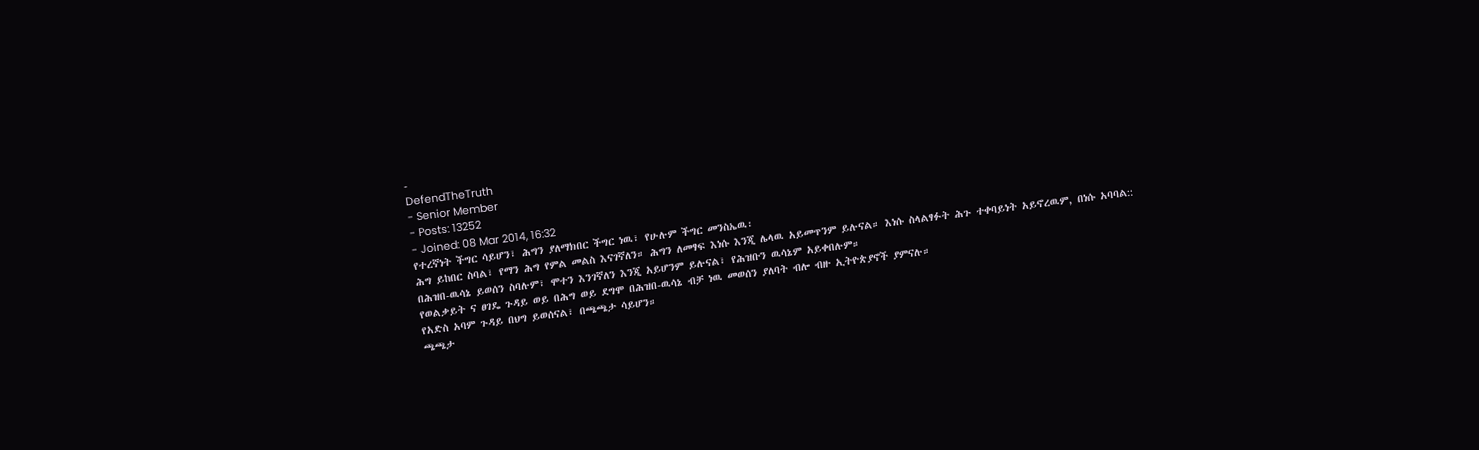-
DefendTheTruth
- Senior Member
- Posts: 13252
- Joined: 08 Mar 2014, 16:32
የተረኛነት ችግር ሳይሆን፣ ሕግን ያለማክበር ችግር ነዉ፣ የሁሉም ችግር መንስኤዉ፡
ሕግ ይከበር ስባል፣ የማን ሕግ የምል መልስ እናገኛለን። ሕግን ለመፃፍ እነሱ እንጂ ሌላዉ አይመጥንም ይሉናል። እነሱ ስላልፃፉት ሕጉ ተቀባይነት አይኖረዉም, በነሱ አባባል::
በሕዝበ-ዉሳኔ ይወሰን ስባሉም፣ ሞተን እንገኛለን እንጂ አይሆንም ይሉናል፣ የሕዝቡን ዉሳኔም አይቀበሉም።
የወልቃይት ና ፀገዴ ጉዳይ ወይ በሕግ ወይ ደግሞ በሕዝበ-ዉሳኔ ብቻ ነዉ መወሰን ያለባት ብሎ ብዙ ኢትዮጵያኖች ያምናሉ።
የአድስ አባም ጉዳይ በህግ ይወሰናል፣ በጫጫታ ሳይሆን።
ጫጫታ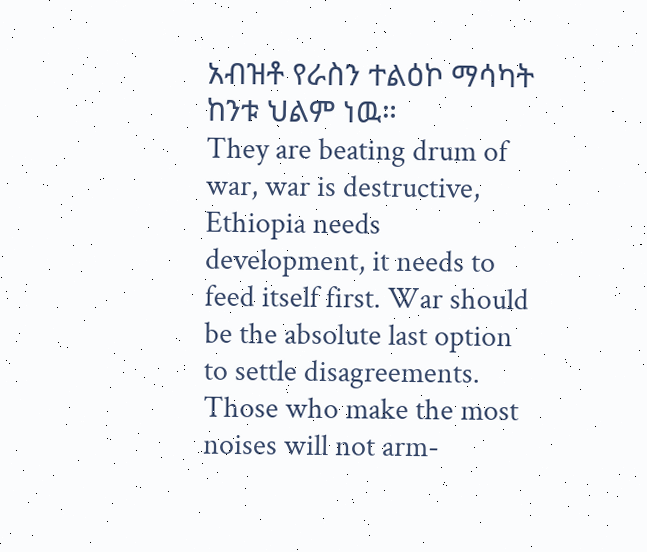አብዝቶ የራስን ተልዕኮ ማሳካት ከንቱ ህልም ነዉ።
They are beating drum of war, war is destructive, Ethiopia needs development, it needs to feed itself first. War should be the absolute last option to settle disagreements. Those who make the most noises will not arm-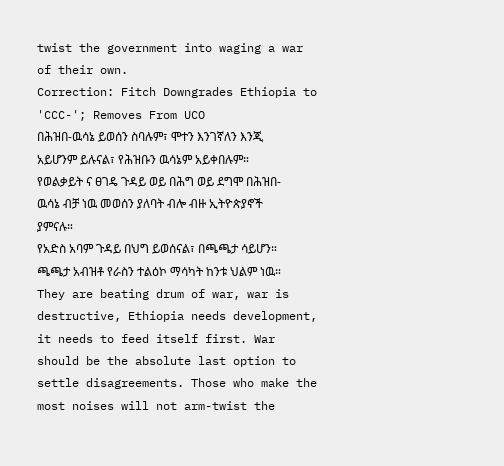twist the government into waging a war of their own.
Correction: Fitch Downgrades Ethiopia to 'CCC-'; Removes From UCO
በሕዝበ-ዉሳኔ ይወሰን ስባሉም፣ ሞተን እንገኛለን እንጂ አይሆንም ይሉናል፣ የሕዝቡን ዉሳኔም አይቀበሉም።
የወልቃይት ና ፀገዴ ጉዳይ ወይ በሕግ ወይ ደግሞ በሕዝበ-ዉሳኔ ብቻ ነዉ መወሰን ያለባት ብሎ ብዙ ኢትዮጵያኖች ያምናሉ።
የአድስ አባም ጉዳይ በህግ ይወሰናል፣ በጫጫታ ሳይሆን።
ጫጫታ አብዝቶ የራስን ተልዕኮ ማሳካት ከንቱ ህልም ነዉ።
They are beating drum of war, war is destructive, Ethiopia needs development, it needs to feed itself first. War should be the absolute last option to settle disagreements. Those who make the most noises will not arm-twist the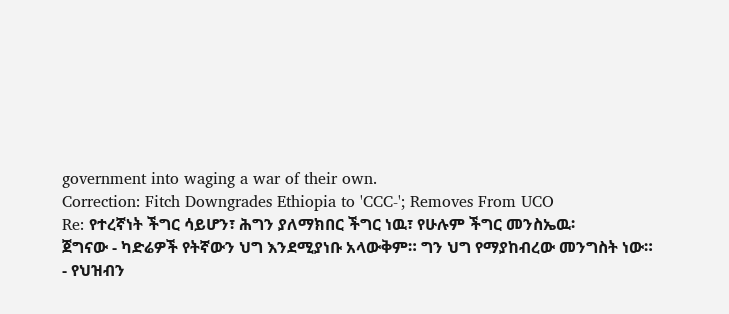government into waging a war of their own.
Correction: Fitch Downgrades Ethiopia to 'CCC-'; Removes From UCO
Re: የተረኛነት ችግር ሳይሆን፣ ሕግን ያለማክበር ችግር ነዉ፣ የሁሉም ችግር መንስኤዉ፡
ጀግናው - ካድሬዎች የትኛውን ህግ እንደሚያነቡ አላውቅም። ግን ህግ የማያከብረው መንግስት ነው።
- የህዝብን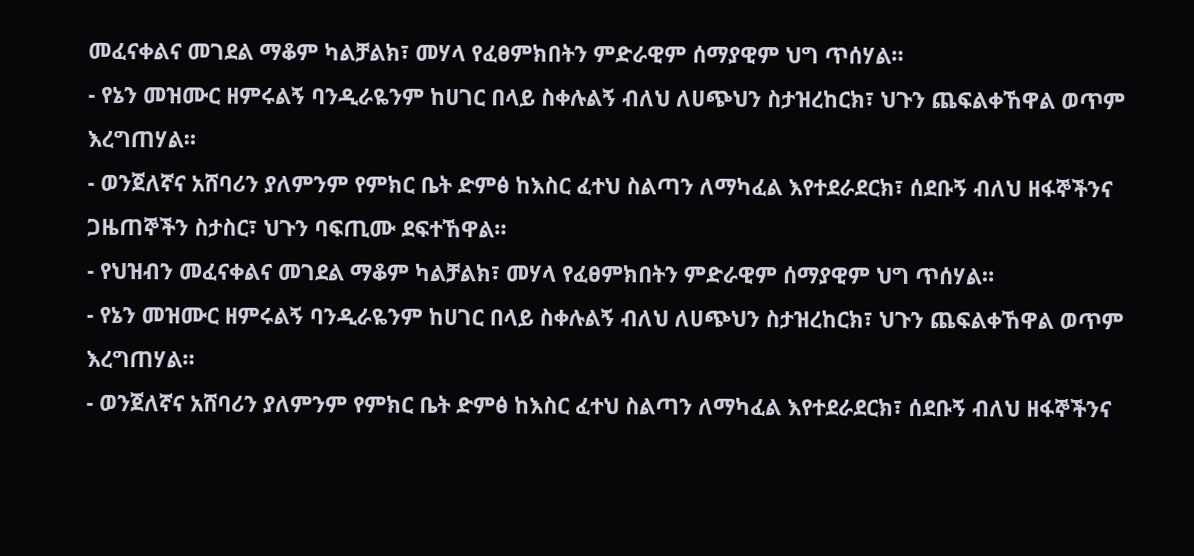መፈናቀልና መገደል ማቆም ካልቻልክ፣ መሃላ የፈፀምክበትን ምድራዊም ሰማያዊም ህግ ጥሰሃል።
- የኔን መዝሙር ዘምሩልኝ ባንዲራዬንም ከሀገር በላይ ስቀሉልኝ ብለህ ለሀጭህን ስታዝረከርክ፣ ህጉን ጨፍልቀኸዋል ወጥም እረግጠሃል።
- ወንጀለኛና አሸባሪን ያለምንም የምክር ቤት ድምፅ ከእስር ፈተህ ስልጣን ለማካፈል እየተደራደርክ፣ ሰደቡኝ ብለህ ዘፋኞችንና ጋዜጠኞችን ስታስር፣ ህጉን ባፍጢሙ ደፍተኸዋል።
- የህዝብን መፈናቀልና መገደል ማቆም ካልቻልክ፣ መሃላ የፈፀምክበትን ምድራዊም ሰማያዊም ህግ ጥሰሃል።
- የኔን መዝሙር ዘምሩልኝ ባንዲራዬንም ከሀገር በላይ ስቀሉልኝ ብለህ ለሀጭህን ስታዝረከርክ፣ ህጉን ጨፍልቀኸዋል ወጥም እረግጠሃል።
- ወንጀለኛና አሸባሪን ያለምንም የምክር ቤት ድምፅ ከእስር ፈተህ ስልጣን ለማካፈል እየተደራደርክ፣ ሰደቡኝ ብለህ ዘፋኞችንና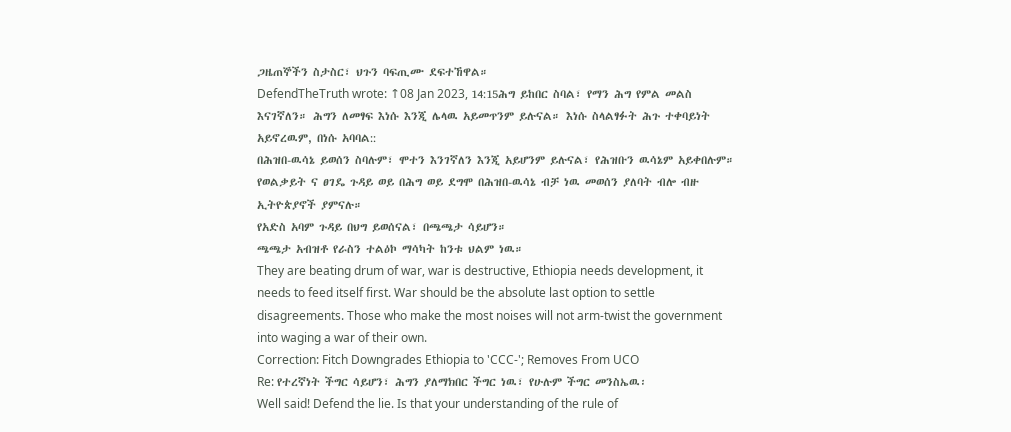ጋዜጠኞችን ስታስር፣ ህጉን ባፍጢሙ ደፍተኸዋል።
DefendTheTruth wrote: ↑08 Jan 2023, 14:15ሕግ ይከበር ስባል፣ የማን ሕግ የምል መልስ እናገኛለን። ሕግን ለመፃፍ እነሱ እንጂ ሌላዉ አይመጥንም ይሉናል። እነሱ ስላልፃፉት ሕጉ ተቀባይነት አይኖረዉም, በነሱ አባባል::
በሕዝበ-ዉሳኔ ይወሰን ስባሉም፣ ሞተን እንገኛለን እንጂ አይሆንም ይሉናል፣ የሕዝቡን ዉሳኔም አይቀበሉም።
የወልቃይት ና ፀገዴ ጉዳይ ወይ በሕግ ወይ ደግሞ በሕዝበ-ዉሳኔ ብቻ ነዉ መወሰን ያለባት ብሎ ብዙ ኢትዮጵያኖች ያምናሉ።
የአድስ አባም ጉዳይ በህግ ይወሰናል፣ በጫጫታ ሳይሆን።
ጫጫታ አብዝቶ የራስን ተልዕኮ ማሳካት ከንቱ ህልም ነዉ።
They are beating drum of war, war is destructive, Ethiopia needs development, it needs to feed itself first. War should be the absolute last option to settle disagreements. Those who make the most noises will not arm-twist the government into waging a war of their own.
Correction: Fitch Downgrades Ethiopia to 'CCC-'; Removes From UCO
Re: የተረኛነት ችግር ሳይሆን፣ ሕግን ያለማክበር ችግር ነዉ፣ የሁሉም ችግር መንስኤዉ፡
Well said! Defend the lie. Is that your understanding of the rule of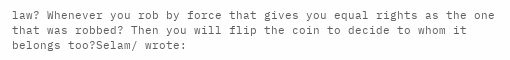law? Whenever you rob by force that gives you equal rights as the one that was robbed? Then you will flip the coin to decide to whom it belongs too?Selam/ wrote: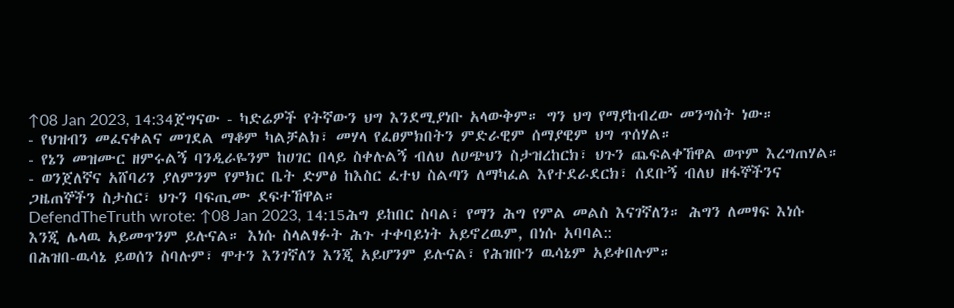↑08 Jan 2023, 14:34ጀግናው - ካድሬዎች የትኛውን ህግ እንደሚያነቡ አላውቅም። ግን ህግ የማያከብረው መንግስት ነው።
- የህዝብን መፈናቀልና መገደል ማቆም ካልቻልክ፣ መሃላ የፈፀምክበትን ምድራዊም ሰማያዊም ህግ ጥሰሃል።
- የኔን መዝሙር ዘምሩልኝ ባንዲራዬንም ከሀገር በላይ ስቀሉልኝ ብለህ ለሀጭህን ስታዝረከርክ፣ ህጉን ጨፍልቀኸዋል ወጥም እረግጠሃል።
- ወንጀለኛና አሸባሪን ያለምንም የምክር ቤት ድምፅ ከእስር ፈተህ ስልጣን ለማካፈል እየተደራደርክ፣ ሰደቡኝ ብለህ ዘፋኞችንና ጋዜጠኞችን ስታስር፣ ህጉን ባፍጢሙ ደፍተኸዋል።
DefendTheTruth wrote: ↑08 Jan 2023, 14:15ሕግ ይከበር ስባል፣ የማን ሕግ የምል መልስ እናገኛለን። ሕግን ለመፃፍ እነሱ እንጂ ሌላዉ አይመጥንም ይሉናል። እነሱ ስላልፃፉት ሕጉ ተቀባይነት አይኖረዉም, በነሱ አባባል::
በሕዝበ-ዉሳኔ ይወሰን ስባሉም፣ ሞተን እንገኛለን እንጂ አይሆንም ይሉናል፣ የሕዝቡን ዉሳኔም አይቀበሉም።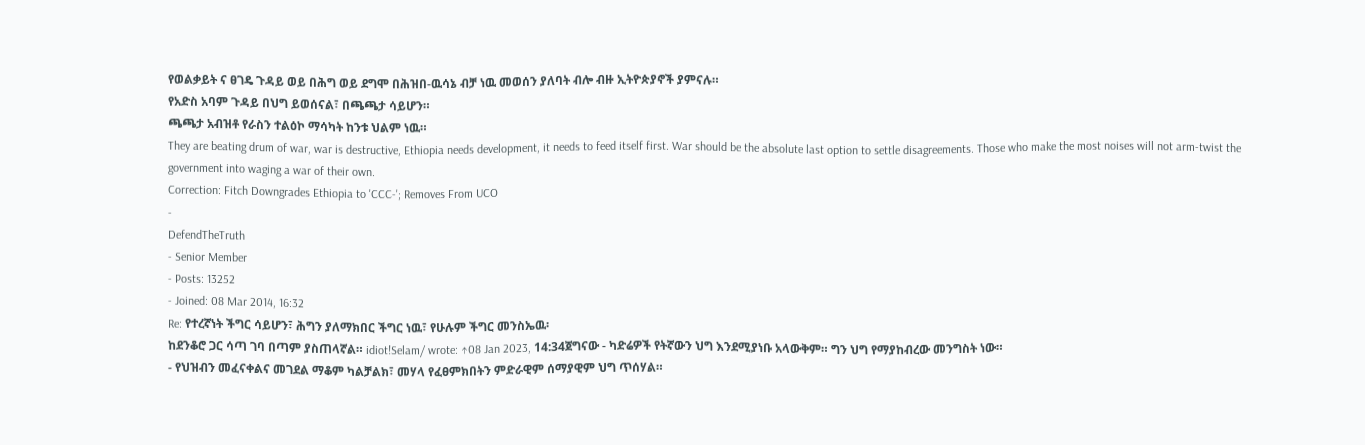የወልቃይት ና ፀገዴ ጉዳይ ወይ በሕግ ወይ ደግሞ በሕዝበ-ዉሳኔ ብቻ ነዉ መወሰን ያለባት ብሎ ብዙ ኢትዮጵያኖች ያምናሉ።
የአድስ አባም ጉዳይ በህግ ይወሰናል፣ በጫጫታ ሳይሆን።
ጫጫታ አብዝቶ የራስን ተልዕኮ ማሳካት ከንቱ ህልም ነዉ።
They are beating drum of war, war is destructive, Ethiopia needs development, it needs to feed itself first. War should be the absolute last option to settle disagreements. Those who make the most noises will not arm-twist the government into waging a war of their own.
Correction: Fitch Downgrades Ethiopia to 'CCC-'; Removes From UCO
-
DefendTheTruth
- Senior Member
- Posts: 13252
- Joined: 08 Mar 2014, 16:32
Re: የተረኛነት ችግር ሳይሆን፣ ሕግን ያለማክበር ችግር ነዉ፣ የሁሉም ችግር መንስኤዉ፡
ከደንቆሮ ጋር ሳጣ ገባ በጣም ያስጠላኛል። idiot!Selam/ wrote: ↑08 Jan 2023, 14:34ጀግናው - ካድሬዎች የትኛውን ህግ እንደሚያነቡ አላውቅም። ግን ህግ የማያከብረው መንግስት ነው።
- የህዝብን መፈናቀልና መገደል ማቆም ካልቻልክ፣ መሃላ የፈፀምክበትን ምድራዊም ሰማያዊም ህግ ጥሰሃል።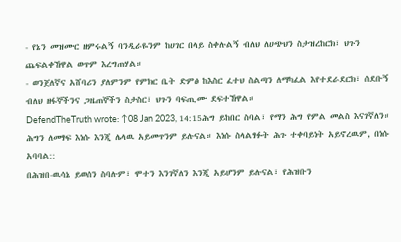- የኔን መዝሙር ዘምሩልኝ ባንዲራዬንም ከሀገር በላይ ስቀሉልኝ ብለህ ለሀጭህን ስታዝረከርክ፣ ህጉን ጨፍልቀኸዋል ወጥም እረግጠሃል።
- ወንጀለኛና አሸባሪን ያለምንም የምክር ቤት ድምፅ ከእስር ፈተህ ስልጣን ለማካፈል እየተደራደርክ፣ ሰደቡኝ ብለህ ዘፋኞችንና ጋዜጠኞችን ስታስር፣ ህጉን ባፍጢሙ ደፍተኸዋል።
DefendTheTruth wrote: ↑08 Jan 2023, 14:15ሕግ ይከበር ስባል፣ የማን ሕግ የምል መልስ እናገኛለን። ሕግን ለመፃፍ እነሱ እንጂ ሌላዉ አይመጥንም ይሉናል። እነሱ ስላልፃፉት ሕጉ ተቀባይነት አይኖረዉም, በነሱ አባባል::
በሕዝበ-ዉሳኔ ይወሰን ስባሉም፣ ሞተን እንገኛለን እንጂ አይሆንም ይሉናል፣ የሕዝቡን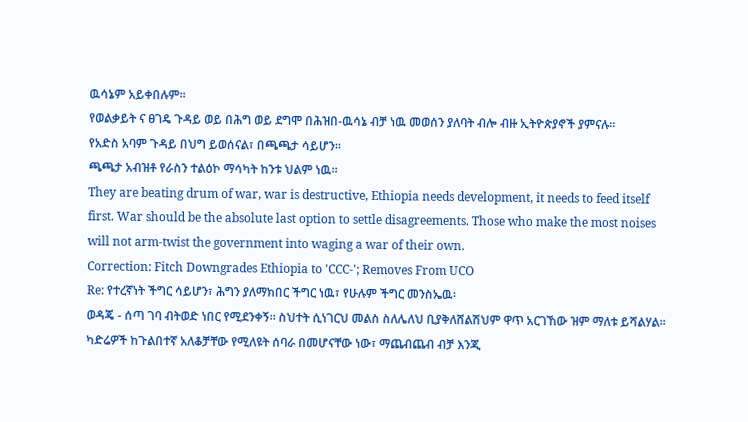ዉሳኔም አይቀበሉም።
የወልቃይት ና ፀገዴ ጉዳይ ወይ በሕግ ወይ ደግሞ በሕዝበ-ዉሳኔ ብቻ ነዉ መወሰን ያለባት ብሎ ብዙ ኢትዮጵያኖች ያምናሉ።
የአድስ አባም ጉዳይ በህግ ይወሰናል፣ በጫጫታ ሳይሆን።
ጫጫታ አብዝቶ የራስን ተልዕኮ ማሳካት ከንቱ ህልም ነዉ።
They are beating drum of war, war is destructive, Ethiopia needs development, it needs to feed itself first. War should be the absolute last option to settle disagreements. Those who make the most noises will not arm-twist the government into waging a war of their own.
Correction: Fitch Downgrades Ethiopia to 'CCC-'; Removes From UCO
Re: የተረኛነት ችግር ሳይሆን፣ ሕግን ያለማክበር ችግር ነዉ፣ የሁሉም ችግር መንስኤዉ፡
ወዳጄ - ሰጣ ገባ ብትወድ ነበር የሚደንቀኝ። ስህተት ሲነገርህ መልስ ስለሌለህ ቢያቅለሸልሽህም ዋጥ አርገኸው ዝም ማለቱ ይሻልሃል። ካድሬዎች ከጉልበተኛ አለቆቻቸው የሚለዩት ሰባራ በመሆናቸው ነው፣ ማጨብጨብ ብቻ እንጂ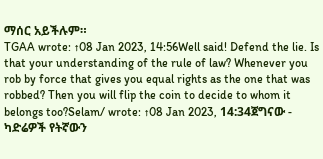ማሰር አይችሉም።
TGAA wrote: ↑08 Jan 2023, 14:56Well said! Defend the lie. Is that your understanding of the rule of law? Whenever you rob by force that gives you equal rights as the one that was robbed? Then you will flip the coin to decide to whom it belongs too?Selam/ wrote: ↑08 Jan 2023, 14:34ጀግናው - ካድሬዎች የትኛውን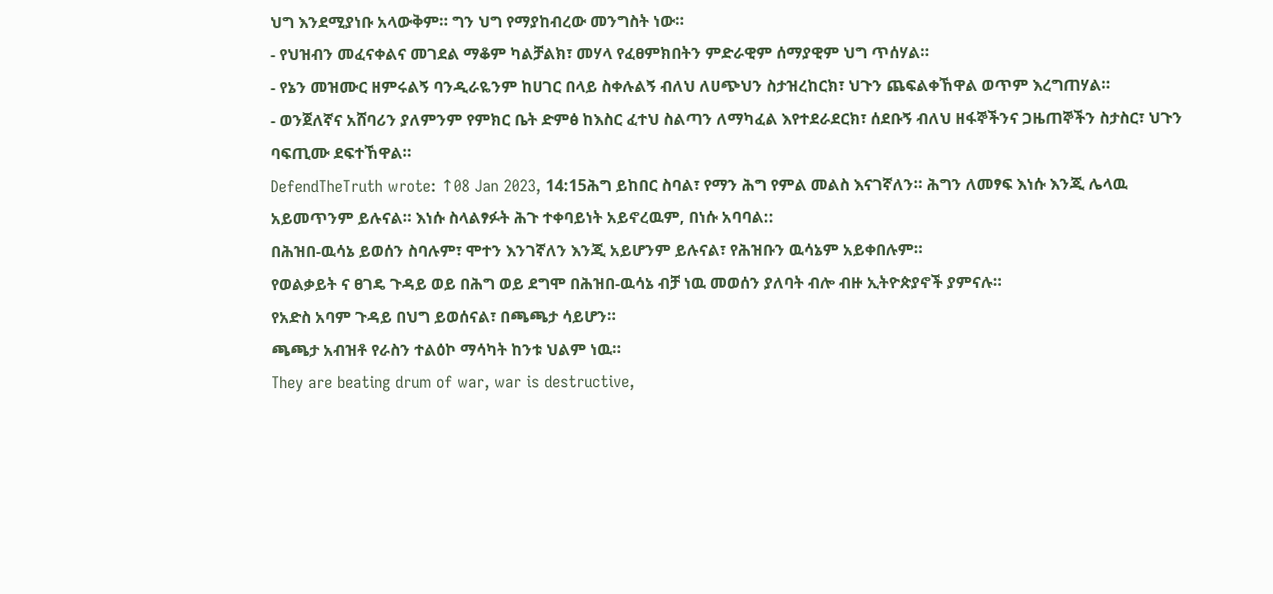ህግ እንደሚያነቡ አላውቅም። ግን ህግ የማያከብረው መንግስት ነው።
- የህዝብን መፈናቀልና መገደል ማቆም ካልቻልክ፣ መሃላ የፈፀምክበትን ምድራዊም ሰማያዊም ህግ ጥሰሃል።
- የኔን መዝሙር ዘምሩልኝ ባንዲራዬንም ከሀገር በላይ ስቀሉልኝ ብለህ ለሀጭህን ስታዝረከርክ፣ ህጉን ጨፍልቀኸዋል ወጥም እረግጠሃል።
- ወንጀለኛና አሸባሪን ያለምንም የምክር ቤት ድምፅ ከእስር ፈተህ ስልጣን ለማካፈል እየተደራደርክ፣ ሰደቡኝ ብለህ ዘፋኞችንና ጋዜጠኞችን ስታስር፣ ህጉን ባፍጢሙ ደፍተኸዋል።
DefendTheTruth wrote: ↑08 Jan 2023, 14:15ሕግ ይከበር ስባል፣ የማን ሕግ የምል መልስ እናገኛለን። ሕግን ለመፃፍ እነሱ እንጂ ሌላዉ አይመጥንም ይሉናል። እነሱ ስላልፃፉት ሕጉ ተቀባይነት አይኖረዉም, በነሱ አባባል::
በሕዝበ-ዉሳኔ ይወሰን ስባሉም፣ ሞተን እንገኛለን እንጂ አይሆንም ይሉናል፣ የሕዝቡን ዉሳኔም አይቀበሉም።
የወልቃይት ና ፀገዴ ጉዳይ ወይ በሕግ ወይ ደግሞ በሕዝበ-ዉሳኔ ብቻ ነዉ መወሰን ያለባት ብሎ ብዙ ኢትዮጵያኖች ያምናሉ።
የአድስ አባም ጉዳይ በህግ ይወሰናል፣ በጫጫታ ሳይሆን።
ጫጫታ አብዝቶ የራስን ተልዕኮ ማሳካት ከንቱ ህልም ነዉ።
They are beating drum of war, war is destructive,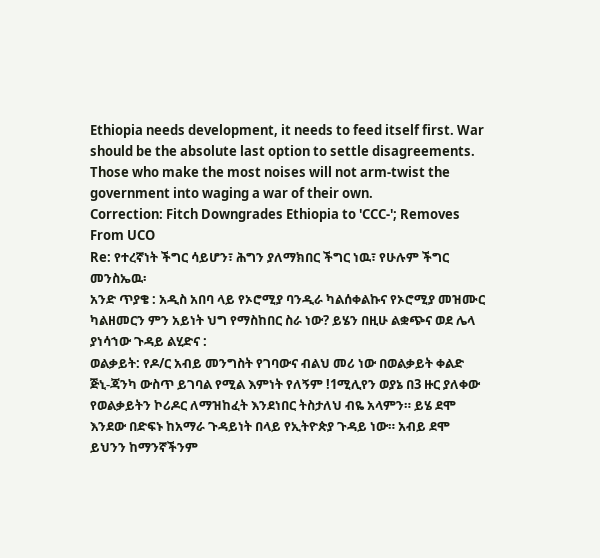Ethiopia needs development, it needs to feed itself first. War should be the absolute last option to settle disagreements. Those who make the most noises will not arm-twist the government into waging a war of their own.
Correction: Fitch Downgrades Ethiopia to 'CCC-'; Removes From UCO
Re: የተረኛነት ችግር ሳይሆን፣ ሕግን ያለማክበር ችግር ነዉ፣ የሁሉም ችግር መንስኤዉ፡
አንድ ጥያቄ : አዲስ አበባ ላይ የኦሮሚያ ባንዲራ ካልሰቀልኩና የኦሮሚያ መዝሙር ካልዘመርን ምን አይነት ህግ የማስከበር ስራ ነው? ይሄን በዚሁ ልቋጭና ወደ ሌላ ያነሳኀው ጉዳይ ልሂድና :
ወልቃይት: የዶ/ር አብይ መንግስት የገባውና ብልህ መሪ ነው በወልቃይት ቀልድ ጅኒ-ጃንካ ውስጥ ይገባል የሚል እምነት የለኝም !1ሚሊየን ወያኔ በ3 ዙር ያለቀው የወልቃይትን ኮሪዶር ለማዝከፈት እንደነበር ትስታለህ ብዬ አላምን። ይሄ ደሞ እንደው በድፍኑ ከአማራ ጉዳይነት በላይ የኢትዮጵያ ጉዳይ ነው። አብይ ደሞ ይህንን ከማንኛችንም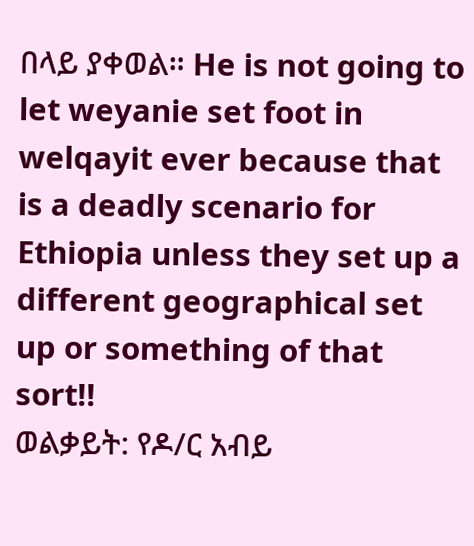በላይ ያቀወል። He is not going to let weyanie set foot in welqayit ever because that is a deadly scenario for Ethiopia unless they set up a different geographical set up or something of that sort!!
ወልቃይት: የዶ/ር አብይ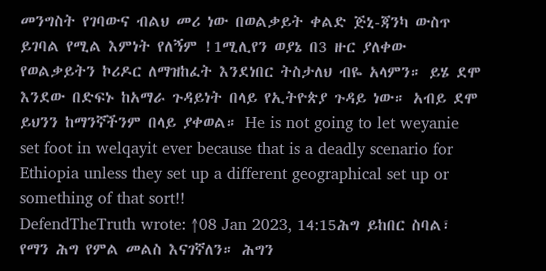መንግስት የገባውና ብልህ መሪ ነው በወልቃይት ቀልድ ጅኒ-ጃንካ ውስጥ ይገባል የሚል እምነት የለኝም !1ሚሊየን ወያኔ በ3 ዙር ያለቀው የወልቃይትን ኮሪዶር ለማዝከፈት እንደነበር ትስታለህ ብዬ አላምን። ይሄ ደሞ እንደው በድፍኑ ከአማራ ጉዳይነት በላይ የኢትዮጵያ ጉዳይ ነው። አብይ ደሞ ይህንን ከማንኛችንም በላይ ያቀወል። He is not going to let weyanie set foot in welqayit ever because that is a deadly scenario for Ethiopia unless they set up a different geographical set up or something of that sort!!
DefendTheTruth wrote: ↑08 Jan 2023, 14:15ሕግ ይከበር ስባል፣ የማን ሕግ የምል መልስ እናገኛለን። ሕግን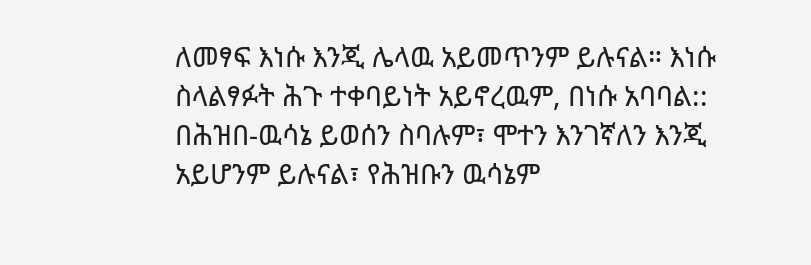ለመፃፍ እነሱ እንጂ ሌላዉ አይመጥንም ይሉናል። እነሱ ስላልፃፉት ሕጉ ተቀባይነት አይኖረዉም, በነሱ አባባል::
በሕዝበ-ዉሳኔ ይወሰን ስባሉም፣ ሞተን እንገኛለን እንጂ አይሆንም ይሉናል፣ የሕዝቡን ዉሳኔም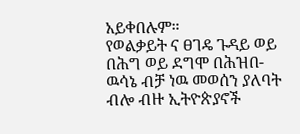አይቀበሉም።
የወልቃይት ና ፀገዴ ጉዳይ ወይ በሕግ ወይ ደግሞ በሕዝበ-ዉሳኔ ብቻ ነዉ መወሰን ያለባት ብሎ ብዙ ኢትዮጵያኖች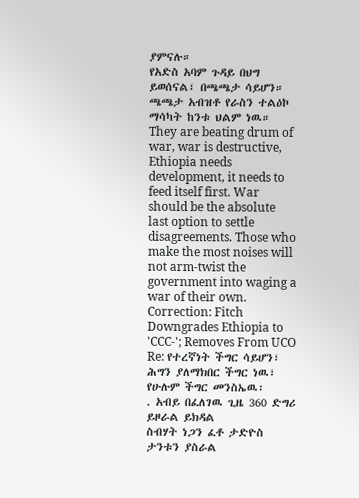ያምናሉ።
የአድስ አባም ጉዳይ በህግ ይወሰናል፣ በጫጫታ ሳይሆን።
ጫጫታ አብዝቶ የራስን ተልዕኮ ማሳካት ከንቱ ህልም ነዉ።
They are beating drum of war, war is destructive, Ethiopia needs development, it needs to feed itself first. War should be the absolute last option to settle disagreements. Those who make the most noises will not arm-twist the government into waging a war of their own.
Correction: Fitch Downgrades Ethiopia to 'CCC-'; Removes From UCO
Re: የተረኛነት ችግር ሳይሆን፣ ሕግን ያለማክበር ችግር ነዉ፣ የሁሉም ችግር መንስኤዉ፡
. አብይ በፈለገዉ ጊዜ 360 ድግሪ ይዞራል ይክዳል
ስብሃት ነጋን ፈቶ ታድዮስ ታንቱን ያስራል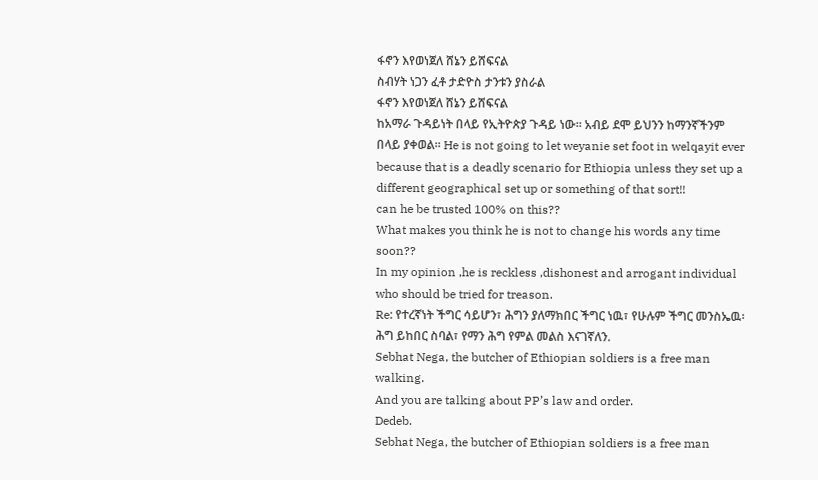ፋኖን እየወነጀለ ሸኔን ይሸፍናል
ስብሃት ነጋን ፈቶ ታድዮስ ታንቱን ያስራል
ፋኖን እየወነጀለ ሸኔን ይሸፍናል
ከአማራ ጉዳይነት በላይ የኢትዮጵያ ጉዳይ ነው። አብይ ደሞ ይህንን ከማንኛችንም በላይ ያቀወል። He is not going to let weyanie set foot in welqayit ever because that is a deadly scenario for Ethiopia unless they set up a different geographical set up or something of that sort!!
can he be trusted 100% on this??
What makes you think he is not to change his words any time soon??
In my opinion ,he is reckless ,dishonest and arrogant individual who should be tried for treason.
Re: የተረኛነት ችግር ሳይሆን፣ ሕግን ያለማክበር ችግር ነዉ፣ የሁሉም ችግር መንስኤዉ፡
ሕግ ይከበር ስባል፣ የማን ሕግ የምል መልስ እናገኛለን.
Sebhat Nega, the butcher of Ethiopian soldiers is a free man walking.
And you are talking about PP’s law and order.
Dedeb.
Sebhat Nega, the butcher of Ethiopian soldiers is a free man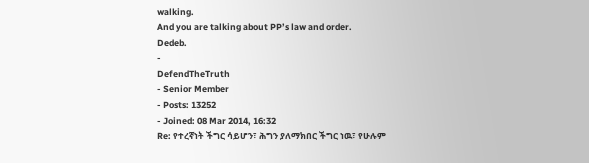walking.
And you are talking about PP’s law and order.
Dedeb.
-
DefendTheTruth
- Senior Member
- Posts: 13252
- Joined: 08 Mar 2014, 16:32
Re: የተረኛነት ችግር ሳይሆን፣ ሕግን ያለማክበር ችግር ነዉ፣ የሁሉም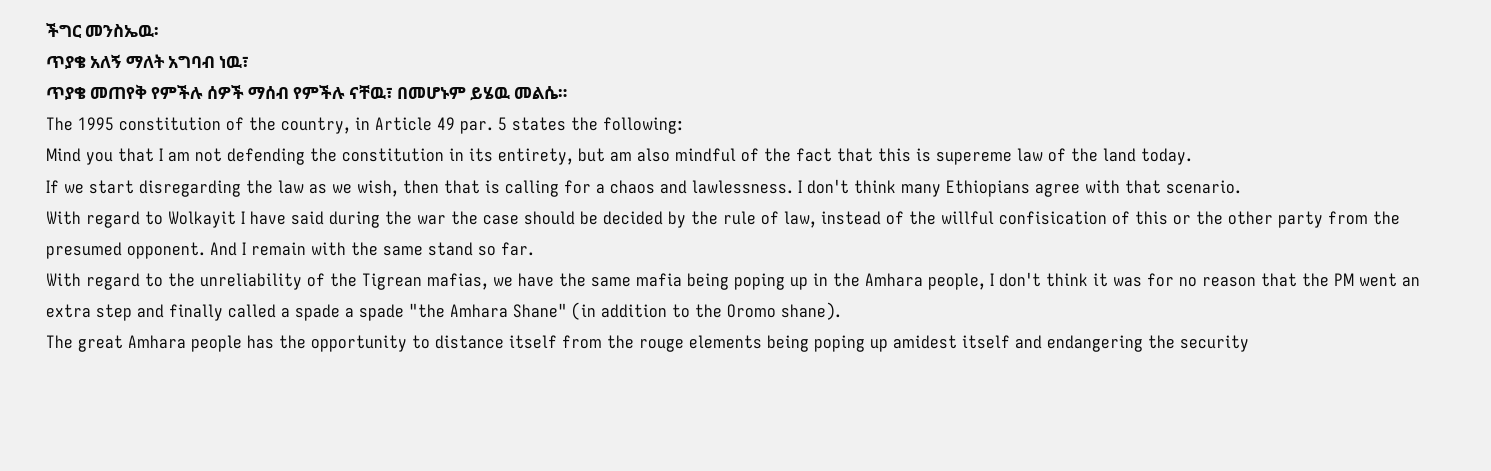ችግር መንስኤዉ፡
ጥያቄ አለኝ ማለት አግባብ ነዉ፣
ጥያቄ መጠየቅ የምችሉ ሰዎች ማሰብ የምችሉ ናቸዉ፣ በመሆኑም ይሄዉ መልሴ።
The 1995 constitution of the country, in Article 49 par. 5 states the following:
Mind you that I am not defending the constitution in its entirety, but am also mindful of the fact that this is supereme law of the land today.
If we start disregarding the law as we wish, then that is calling for a chaos and lawlessness. I don't think many Ethiopians agree with that scenario.
With regard to Wolkayit I have said during the war the case should be decided by the rule of law, instead of the willful confisication of this or the other party from the presumed opponent. And I remain with the same stand so far.
With regard to the unreliability of the Tigrean mafias, we have the same mafia being poping up in the Amhara people, I don't think it was for no reason that the PM went an extra step and finally called a spade a spade "the Amhara Shane" (in addition to the Oromo shane).
The great Amhara people has the opportunity to distance itself from the rouge elements being poping up amidest itself and endangering the security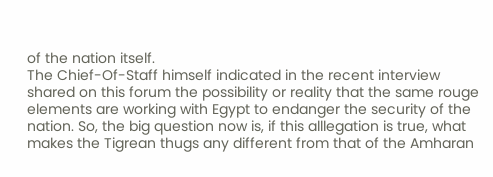of the nation itself.
The Chief-Of-Staff himself indicated in the recent interview shared on this forum the possibility or reality that the same rouge elements are working with Egypt to endanger the security of the nation. So, the big question now is, if this alllegation is true, what makes the Tigrean thugs any different from that of the Amharan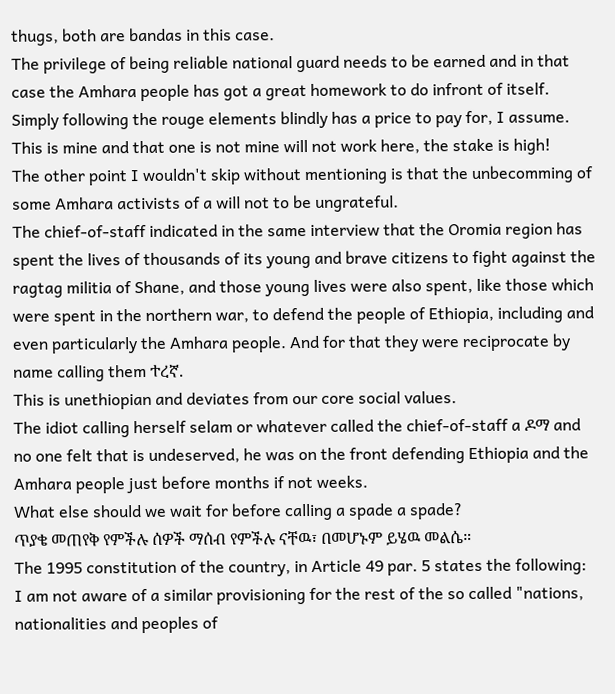thugs, both are bandas in this case.
The privilege of being reliable national guard needs to be earned and in that case the Amhara people has got a great homework to do infront of itself.
Simply following the rouge elements blindly has a price to pay for, I assume. This is mine and that one is not mine will not work here, the stake is high!
The other point I wouldn't skip without mentioning is that the unbecomming of some Amhara activists of a will not to be ungrateful.
The chief-of-staff indicated in the same interview that the Oromia region has spent the lives of thousands of its young and brave citizens to fight against the ragtag militia of Shane, and those young lives were also spent, like those which were spent in the northern war, to defend the people of Ethiopia, including and even particularly the Amhara people. And for that they were reciprocate by name calling them ተረኛ.
This is unethiopian and deviates from our core social values.
The idiot calling herself selam or whatever called the chief-of-staff a ዶማ and no one felt that is undeserved, he was on the front defending Ethiopia and the Amhara people just before months if not weeks.
What else should we wait for before calling a spade a spade?
ጥያቄ መጠየቅ የምችሉ ሰዎች ማሰብ የምችሉ ናቸዉ፣ በመሆኑም ይሄዉ መልሴ።
The 1995 constitution of the country, in Article 49 par. 5 states the following:
I am not aware of a similar provisioning for the rest of the so called "nations, nationalities and peoples of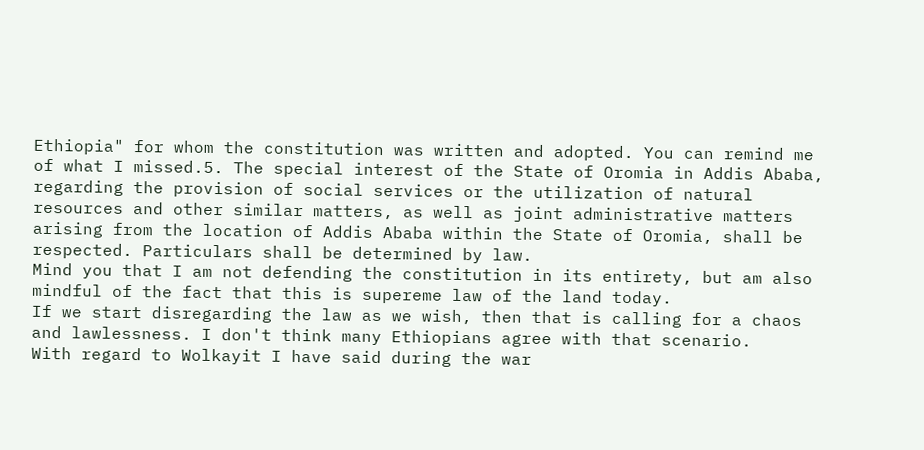Ethiopia" for whom the constitution was written and adopted. You can remind me of what I missed.5. The special interest of the State of Oromia in Addis Ababa, regarding the provision of social services or the utilization of natural resources and other similar matters, as well as joint administrative matters arising from the location of Addis Ababa within the State of Oromia, shall be respected. Particulars shall be determined by law.
Mind you that I am not defending the constitution in its entirety, but am also mindful of the fact that this is supereme law of the land today.
If we start disregarding the law as we wish, then that is calling for a chaos and lawlessness. I don't think many Ethiopians agree with that scenario.
With regard to Wolkayit I have said during the war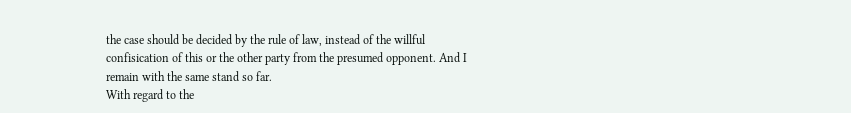the case should be decided by the rule of law, instead of the willful confisication of this or the other party from the presumed opponent. And I remain with the same stand so far.
With regard to the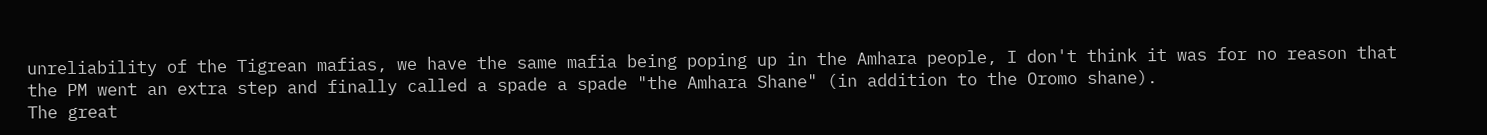unreliability of the Tigrean mafias, we have the same mafia being poping up in the Amhara people, I don't think it was for no reason that the PM went an extra step and finally called a spade a spade "the Amhara Shane" (in addition to the Oromo shane).
The great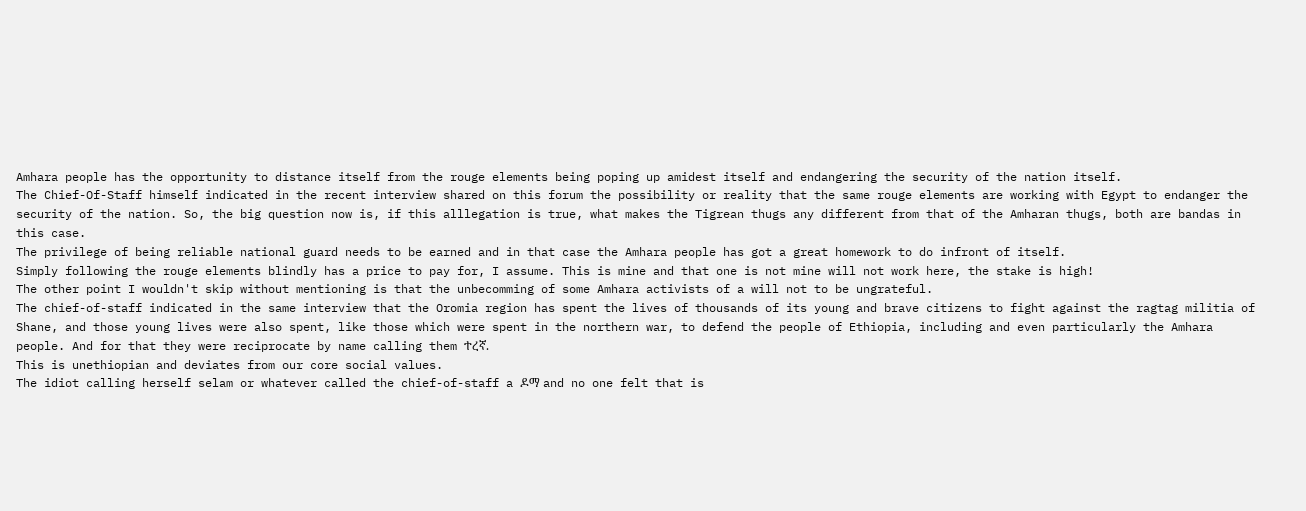Amhara people has the opportunity to distance itself from the rouge elements being poping up amidest itself and endangering the security of the nation itself.
The Chief-Of-Staff himself indicated in the recent interview shared on this forum the possibility or reality that the same rouge elements are working with Egypt to endanger the security of the nation. So, the big question now is, if this alllegation is true, what makes the Tigrean thugs any different from that of the Amharan thugs, both are bandas in this case.
The privilege of being reliable national guard needs to be earned and in that case the Amhara people has got a great homework to do infront of itself.
Simply following the rouge elements blindly has a price to pay for, I assume. This is mine and that one is not mine will not work here, the stake is high!
The other point I wouldn't skip without mentioning is that the unbecomming of some Amhara activists of a will not to be ungrateful.
The chief-of-staff indicated in the same interview that the Oromia region has spent the lives of thousands of its young and brave citizens to fight against the ragtag militia of Shane, and those young lives were also spent, like those which were spent in the northern war, to defend the people of Ethiopia, including and even particularly the Amhara people. And for that they were reciprocate by name calling them ተረኛ.
This is unethiopian and deviates from our core social values.
The idiot calling herself selam or whatever called the chief-of-staff a ዶማ and no one felt that is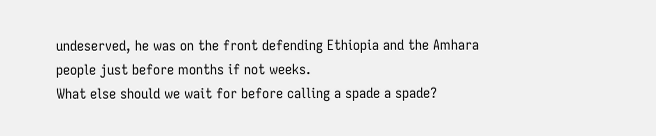undeserved, he was on the front defending Ethiopia and the Amhara people just before months if not weeks.
What else should we wait for before calling a spade a spade?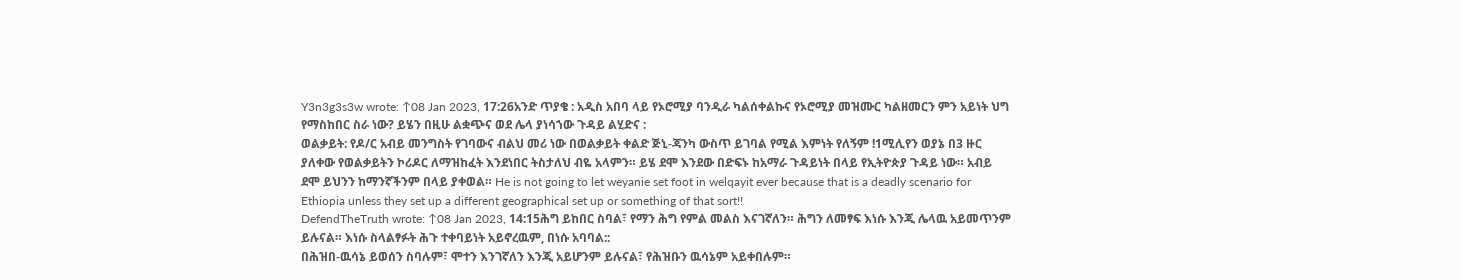Y3n3g3s3w wrote: ↑08 Jan 2023, 17:26አንድ ጥያቄ : አዲስ አበባ ላይ የኦሮሚያ ባንዲራ ካልሰቀልኩና የኦሮሚያ መዝሙር ካልዘመርን ምን አይነት ህግ የማስከበር ስራ ነው? ይሄን በዚሁ ልቋጭና ወደ ሌላ ያነሳኀው ጉዳይ ልሂድና :
ወልቃይት: የዶ/ር አብይ መንግስት የገባውና ብልህ መሪ ነው በወልቃይት ቀልድ ጅኒ-ጃንካ ውስጥ ይገባል የሚል እምነት የለኝም !1ሚሊየን ወያኔ በ3 ዙር ያለቀው የወልቃይትን ኮሪዶር ለማዝከፈት እንደነበር ትስታለህ ብዬ አላምን። ይሄ ደሞ እንደው በድፍኑ ከአማራ ጉዳይነት በላይ የኢትዮጵያ ጉዳይ ነው። አብይ ደሞ ይህንን ከማንኛችንም በላይ ያቀወል። He is not going to let weyanie set foot in welqayit ever because that is a deadly scenario for Ethiopia unless they set up a different geographical set up or something of that sort!!
DefendTheTruth wrote: ↑08 Jan 2023, 14:15ሕግ ይከበር ስባል፣ የማን ሕግ የምል መልስ እናገኛለን። ሕግን ለመፃፍ እነሱ እንጂ ሌላዉ አይመጥንም ይሉናል። እነሱ ስላልፃፉት ሕጉ ተቀባይነት አይኖረዉም, በነሱ አባባል::
በሕዝበ-ዉሳኔ ይወሰን ስባሉም፣ ሞተን እንገኛለን እንጂ አይሆንም ይሉናል፣ የሕዝቡን ዉሳኔም አይቀበሉም።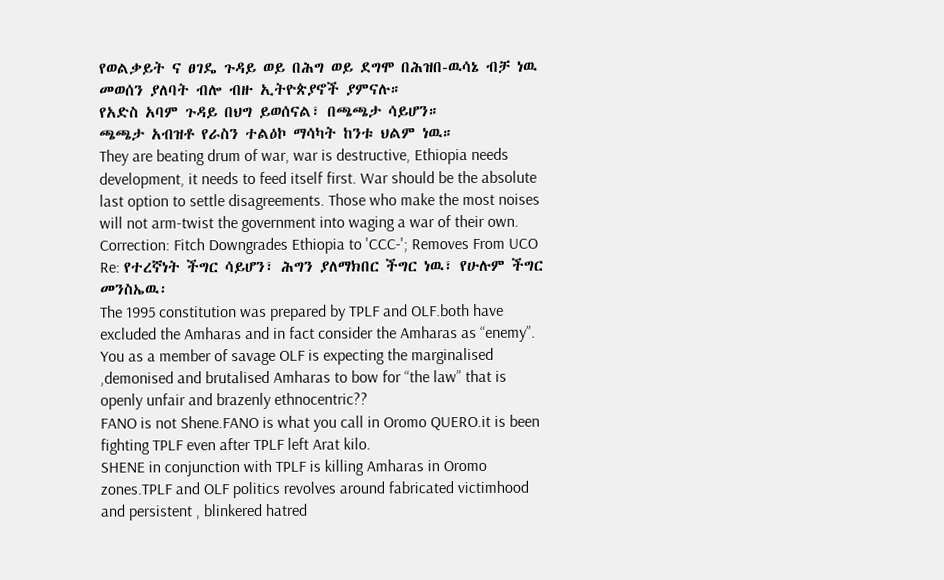የወልቃይት ና ፀገዴ ጉዳይ ወይ በሕግ ወይ ደግሞ በሕዝበ-ዉሳኔ ብቻ ነዉ መወሰን ያለባት ብሎ ብዙ ኢትዮጵያኖች ያምናሉ።
የአድስ አባም ጉዳይ በህግ ይወሰናል፣ በጫጫታ ሳይሆን።
ጫጫታ አብዝቶ የራስን ተልዕኮ ማሳካት ከንቱ ህልም ነዉ።
They are beating drum of war, war is destructive, Ethiopia needs development, it needs to feed itself first. War should be the absolute last option to settle disagreements. Those who make the most noises will not arm-twist the government into waging a war of their own.
Correction: Fitch Downgrades Ethiopia to 'CCC-'; Removes From UCO
Re: የተረኛነት ችግር ሳይሆን፣ ሕግን ያለማክበር ችግር ነዉ፣ የሁሉም ችግር መንስኤዉ፡
The 1995 constitution was prepared by TPLF and OLF.both have excluded the Amharas and in fact consider the Amharas as “enemy”.
You as a member of savage OLF is expecting the marginalised ,demonised and brutalised Amharas to bow for “the law” that is openly unfair and brazenly ethnocentric??
FANO is not Shene.FANO is what you call in Oromo QUERO.it is been fighting TPLF even after TPLF left Arat kilo.
SHENE in conjunction with TPLF is killing Amharas in Oromo zones.TPLF and OLF politics revolves around fabricated victimhood and persistent , blinkered hatred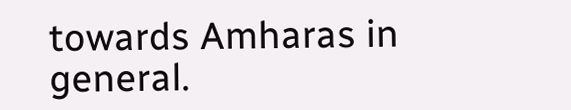towards Amharas in general.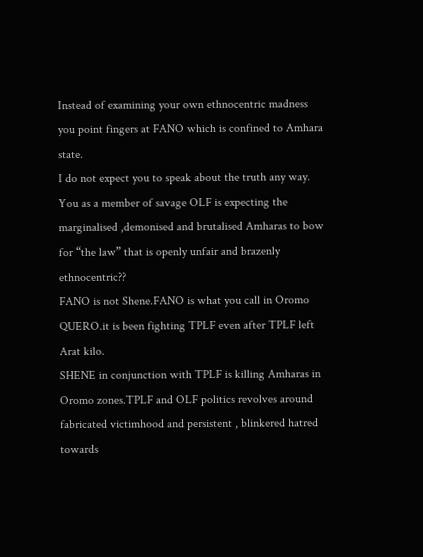Instead of examining your own ethnocentric madness you point fingers at FANO which is confined to Amhara state.
I do not expect you to speak about the truth any way.
You as a member of savage OLF is expecting the marginalised ,demonised and brutalised Amharas to bow for “the law” that is openly unfair and brazenly ethnocentric??
FANO is not Shene.FANO is what you call in Oromo QUERO.it is been fighting TPLF even after TPLF left Arat kilo.
SHENE in conjunction with TPLF is killing Amharas in Oromo zones.TPLF and OLF politics revolves around fabricated victimhood and persistent , blinkered hatred towards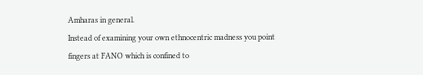Amharas in general.
Instead of examining your own ethnocentric madness you point fingers at FANO which is confined to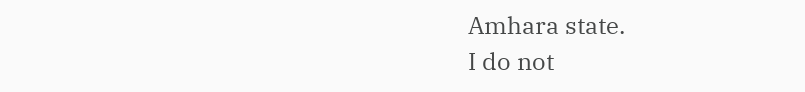Amhara state.
I do not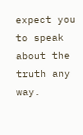expect you to speak about the truth any way.